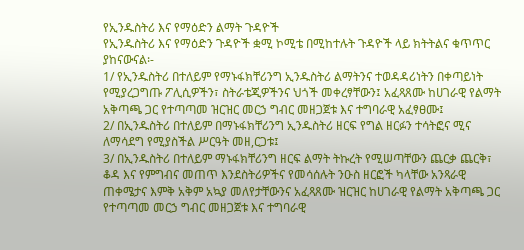የኢንዱስትሪ እና የማዕድን ልማት ጉዳዮች
የኢንዱስትሪ እና የማዕድን ጉዳዮች ቋሚ ኮሚቴ በሚከተሉት ጉዳዮች ላይ ክትትልና ቁጥጥር ያከናውናል፡-
1/ የኢንዱስትሪ በተለይም የማኑፋክቸሪንግ ኢንዱስትሪ ልማትንና ተወዳዳሪነትን በቀጣይነት የሚያረጋግጡ ፖሊሲዎችን፣ ስትራቴጂዎችንና ህጎች መቀረፃቸውን፤ አፈጻጸሙ ከሀገራዊ የልማት አቅጣጫ ጋር የተጣጣመ ዝርዝር መርኃ ግብር መዘጋጀቱ እና ተግባራዊ አፈፃፀሙ፤
2/ በኢንዱስትሪ በተለይም በማኑፋክቸሪንግ ኢንዱስትሪ ዘርፍ የግል ዘርፉን ተሳትፎና ሚና ለማሳደግ የሚያስችል ሥርዓት መዘ,ርጋቱ፤
3/ በኢንዱስትሪ በተለይም ማኑፋክቸሪንግ ዘርፍ ልማት ትኩረት የሚሠጣቸውን ጨርቃ ጨርቅ፣ ቆዳ እና የምግብና መጠጥ እንደስትሪዎችና የመሳሰሉት ንዑስ ዘርፎች ካላቸው አንጻራዊ ጠቀሜታና እምቅ አቅም አኳያ መለየታቸውንና አፈጻጸሙ ዝርዝር ከሀገራዊ የልማት አቅጣጫ ጋር የተጣጣመ መርኃ ግብር መዘጋጀቱ እና ተግባራዊ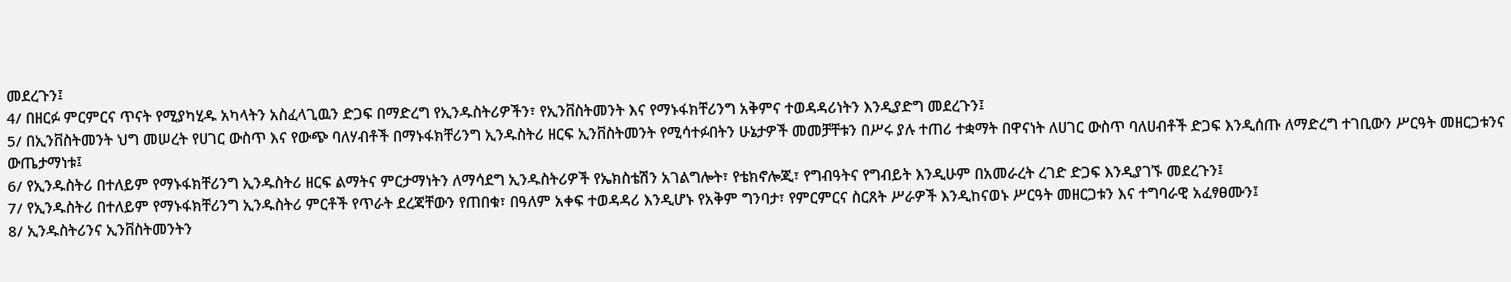መደረጉን፤
4/ በዘርፉ ምርምርና ጥናት የሚያካሂዱ አካላትን አስፈላጊዉን ድጋፍ በማድረግ የኢንዱስትሪዎችን፣ የኢንቨስትመንት እና የማኑፋክቸሪንግ አቅምና ተወዳዳሪነትን እንዲያድግ መደረጉን፤
5/ በኢንቨስትመንት ህግ መሠረት የሀገር ውስጥ እና የውጭ ባለሃብቶች በማኑፋክቸሪንግ ኢንዱስትሪ ዘርፍ ኢንቨስትመንት የሚሳተፉበትን ሁኔታዎች መመቻቸቱን በሥሩ ያሉ ተጠሪ ተቋማት በዋናነት ለሀገር ውስጥ ባለሀብቶች ድጋፍ እንዲሰጡ ለማድረግ ተገቢውን ሥርዓት መዘርጋቱንና ውጤታማነቱ፤
6/ የኢንዱስትሪ በተለይም የማኑፋክቸሪንግ ኢንዱስትሪ ዘርፍ ልማትና ምርታማነትን ለማሳደግ ኢንዱስትሪዎች የኤክስቴሽን አገልግሎት፣ የቴክኖሎጂ፣ የግብዓትና የግብይት እንዲሁም በአመራረት ረገድ ድጋፍ እንዲያገኙ መደረጉን፤
7/ የኢንዱስትሪ በተለይም የማኑፋክቸሪንግ ኢንዱስትሪ ምርቶች የጥራት ደረጃቸውን የጠበቁ፣ በዓለም አቀፍ ተወዳዳሪ እንዲሆኑ የአቅም ግንባታ፣ የምርምርና ስርጸት ሥራዎች እንዲከናወኑ ሥርዓት መዘርጋቱን እና ተግባራዊ አፈፃፀሙን፤
8/ ኢንዱስትሪንና ኢንቨስትመንትን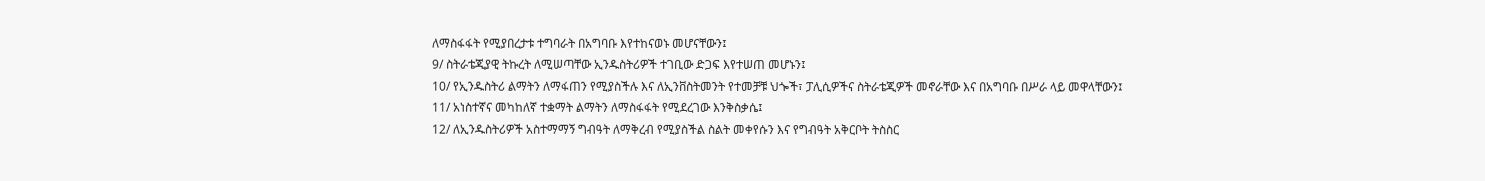ለማስፋፋት የሚያበረታቱ ተግባራት በአግባቡ እየተከናወኑ መሆናቸውን፤
9/ ስትራቴጂያዊ ትኩረት ለሚሠጣቸው ኢንዱስትሪዎች ተገቢው ድጋፍ እየተሠጠ መሆኑን፤
10/ የኢንዱስትሪ ልማትን ለማፋጠን የሚያስችሉ እና ለኢንቨስትመንት የተመቻቹ ህጐች፣ ፓሊሲዎችና ስትራቴጂዎች መኖራቸው እና በአግባቡ በሥራ ላይ መዋላቸውን፤
11/ አነስተኛና መካከለኛ ተቋማት ልማትን ለማስፋፋት የሚደረገው እንቅስቃሴ፤
12/ ለኢንዱስትሪዎች አስተማማኝ ግብዓት ለማቅረብ የሚያስችል ስልት መቀየሱን እና የግብዓት አቅርቦት ትስስር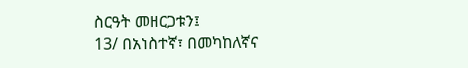ስርዓት መዘርጋቱን፤
13/ በአነስተኛ፣ በመካከለኛና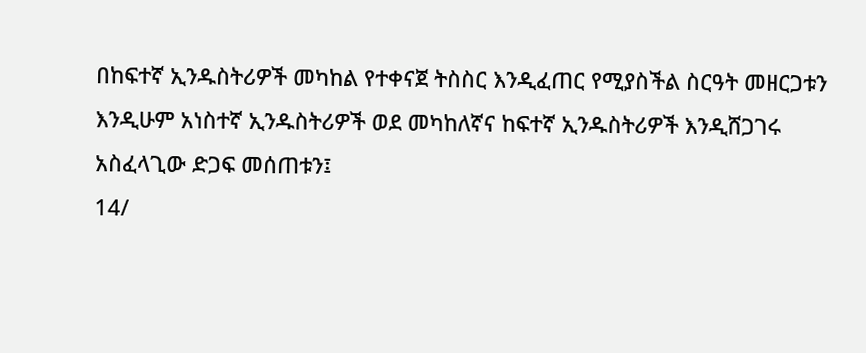በከፍተኛ ኢንዱስትሪዎች መካከል የተቀናጀ ትስስር እንዲፈጠር የሚያስችል ስርዓት መዘርጋቱን እንዲሁም አነስተኛ ኢንዱስትሪዎች ወደ መካከለኛና ከፍተኛ ኢንዱስትሪዎች እንዲሸጋገሩ አስፈላጊው ድጋፍ መሰጠቱን፤
14/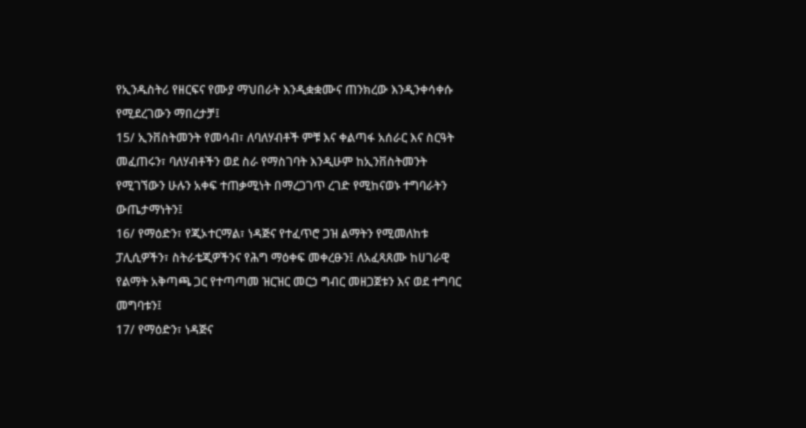የኢንዱስትሪ የዘርፍና የሙያ ማህበራት እንዲቋቋሙና ጠንክረው እንዲንቀሳቀሱ የሚደረገውን ማበረታቻ፤
15/ ኢንቨስትመንት የመሳብ፣ ለባለሃብቶች ምቹ እና ቀልጣፋ አሰራር እና ስርዓት መፈጠሩን፣ ባለሃብቶችን ወደ ስራ የማስገባት እንዲሁም ከኢንቨስትመንት የሚገኘውን ሁሉን አቀፍ ተጠቃሚነት በማረጋገጥ ረገድ የሚከናወኑ ተግባራትን ውጤታማነትን፤
16/ የማዕድን፣ የጂኦተርማል፣ ነዳጅና የተፈጥሮ ጋዝ ልማትን የሚመለከቱ ፓሊሲዎችን፣ ስትራቴጂዎችንና የሕግ ማዕቀፍ መቀረፁን፤ ለአፈጻጸሙ ከሀገራዊ የልማት አቅጣጫ ጋር የተጣጣመ ዝርዝር መርኃ ግብር መዘጋጀቱን እና ወደ ተግባር መግባቱን፤
17/ የማዕድን፣ ነዳጅና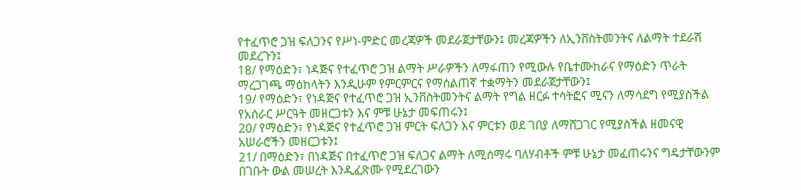የተፈጥሮ ጋዝ ፍለጋንና የሥነ-ምድር መረጃዎች መደራጀታቸውን፤ መረጃዎችን ለኢንቨስትመንትና ለልማት ተደራሽ መደረጉን፤
18/ የማዕድን፣ ነዳጅና የተፈጥሮ ጋዝ ልማት ሥራዎችን ለማፋጠን የሚውሉ የቤተሙከራና የማዕድን ጥራት ማረጋገጫ ማዕከላትን እንዲሁም የምርምርና የማሰልጠኛ ተቋማትን መደራጀታቸውን፤
19/ የማዕድን፣ የነዳጅና የተፈጥሮ ጋዝ ኢንቨስትመንትና ልማት የግል ዘርፉ ተሳትፎና ሚናን ለማሳደግ የሚያስችል የአሰራር ሥርዓት መዘርጋቱን እና ምቹ ሁኔታ መፍጠሩን፤
20/ የማዕድን፣ የነዳጅና የተፈጥሮ ጋዝ ምርት ፍለጋን እና ምርቱን ወደ ገበያ ለማሸጋገር የሚያስችል ዘመናዊ አሠራሮችን መዘርጋቱን፤
21/ በማዕድን፣ በነዳጅና በተፈጥሮ ጋዝ ፍለጋና ልማት ለሚሰማሩ ባለሃብቶች ምቹ ሁኔታ መፈጠሩንና ግዴታቸውንም በገቡት ውል መሠረት እንዲፈጽሙ የሚደረገውን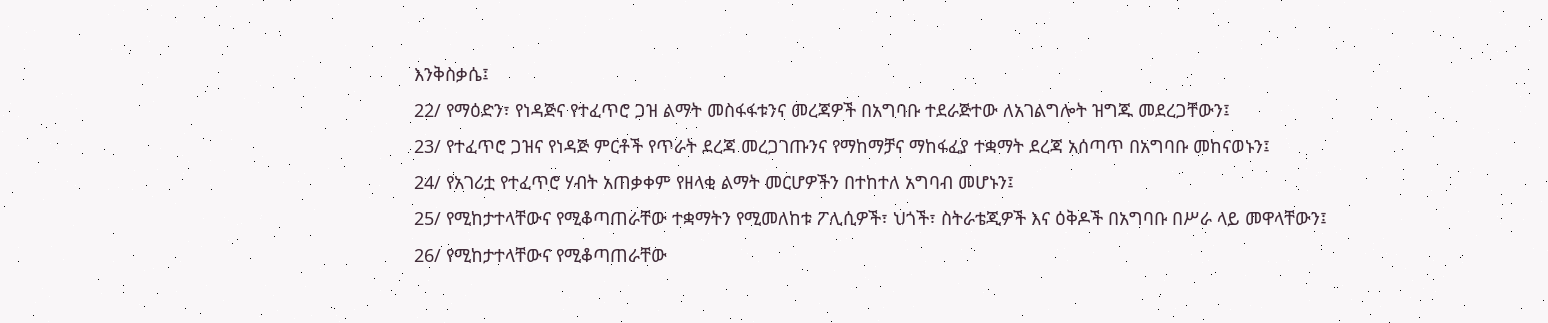እንቅስቃሴ፤
22/ የማዕድን፣ የነዳጅና የተፈጥሮ ጋዝ ልማት መስፋፋቱንና መረጃዎች በአግባቡ ተደራጅተው ለአገልግሎት ዝግጁ መደረጋቸውን፤
23/ የተፈጥሮ ጋዝና የነዳጅ ምርቶች የጥራት ደረጃ መረጋገጡንና የማከማቻና ማከፋፈያ ተቋማት ደረጃ አሰጣጥ በአግባቡ መከናወኑን፤
24/ የአገሪቷ የተፈጥሮ ሃብት አጠቃቀም የዘላቂ ልማት መርሆዎችን በተከተለ አግባብ መሆኑን፤
25/ የሚከታተላቸውና የሚቆጣጠራቸው ተቋማትን የሚመለከቱ ፖሊሲዎች፣ ህጎች፣ ስትራቴጂዎች እና ዕቅዶች በአግባቡ በሥራ ላይ መዋላቸውን፤
26/ የሚከታተላቸውና የሚቆጣጠራቸው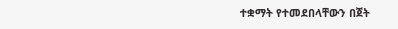ተቋማት የተመደበላቸውን በጀት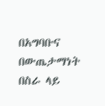በአግባቡና በውጤታማነት በስራ ላይ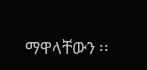ማዋላቸውን ፡፡